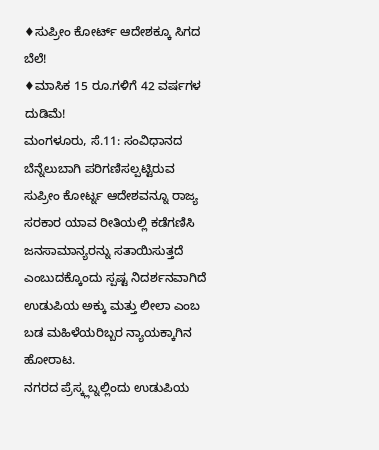♦ಸುಪ್ರೀಂ ಕೋರ್ಟ್ ಆದೇಶಕ್ಕೂ ಸಿಗದ ಬೆಲೆ!
♦ಮಾಸಿಕ 15 ರೂ.ಗಳಿಗೆ 42 ವರ್ಷಗಳ ದುಡಿಮೆ!
ಮಂಗಳೂರು, ಸೆ.11: ಸಂವಿಧಾನದ ಬೆನ್ನೆಲುಬಾಗಿ ಪರಿಗಣಿಸಲ್ಪಟ್ಟಿರುವ ಸುಪ್ರೀಂ ಕೋರ್ಟ್ನ ಆದೇಶವನ್ನೂ ರಾಜ್ಯ ಸರಕಾರ ಯಾವ ರೀತಿಯಲ್ಲಿ ಕಡೆಗಣಿಸಿ ಜನಸಾಮಾನ್ಯರನ್ನು ಸತಾಯಿಸುತ್ತದೆ ಎಂಬುದಕ್ಕೊಂದು ಸ್ಪಷ್ಟ ನಿದರ್ಶನವಾಗಿದೆ ಉಡುಪಿಯ ಅಕ್ಕು ಮತ್ತು ಲೀಲಾ ಎಂಬ ಬಡ ಮಹಿಳೆಯರಿಬ್ಬರ ನ್ಯಾಯಕ್ಕಾಗಿನ ಹೋರಾಟ.
ನಗರದ ಪ್ರೆಸ್ಕ್ಲಬ್ನಲ್ಲಿಂದು ಉಡುಪಿಯ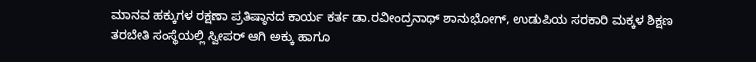ಮಾನವ ಹಕ್ಕುಗಳ ರಕ್ಷಣಾ ಪ್ರತಿಷ್ಠಾನದ ಕಾರ್ಯ ಕರ್ತ ಡಾ.ರವೀಂದ್ರನಾಥ್ ಶಾನುಭೋಗ್, ಉಡುಪಿಯ ಸರಕಾರಿ ಮಕ್ಕಳ ಶಿಕ್ಷಣ ತರಬೇತಿ ಸಂಸ್ಥೆಯಲ್ಲಿ ಸ್ವೀಪರ್ ಆಗಿ ಅಕ್ಕು ಹಾಗೂ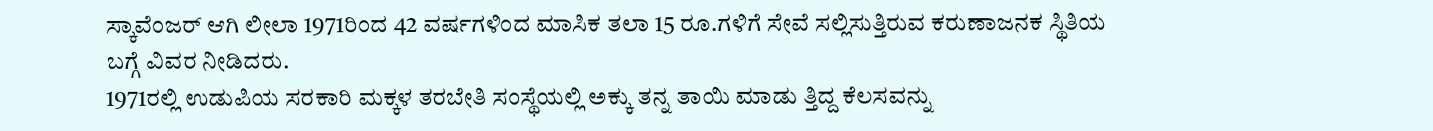ಸ್ಕಾವೆಂಜರ್ ಆಗಿ ಲೀಲಾ 1971ರಿಂದ 42 ವರ್ಷಗಳಿಂದ ಮಾಸಿಕ ತಲಾ 15 ರೂ.ಗಳಿಗೆ ಸೇವೆ ಸಲ್ಲಿಸುತ್ತಿರುವ ಕರುಣಾಜನಕ ಸ್ಥಿತಿಯ ಬಗ್ಗೆ ವಿವರ ನೀಡಿದರು.
1971ರಲ್ಲಿ ಉಡುಪಿಯ ಸರಕಾರಿ ಮಕ್ಕಳ ತರಬೇತಿ ಸಂಸ್ಥೆಯಲ್ಲಿ ಅಕ್ಕು ತನ್ನ ತಾಯಿ ಮಾಡು ತ್ತಿದ್ದ ಕೆಲಸವನ್ನು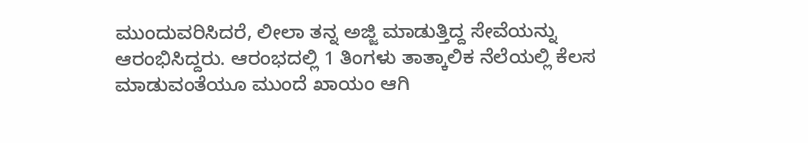ಮುಂದುವರಿಸಿದರೆ, ಲೀಲಾ ತನ್ನ ಅಜ್ಜಿ ಮಾಡುತ್ತಿದ್ದ ಸೇವೆಯನ್ನು ಆರಂಭಿಸಿದ್ದರು. ಆರಂಭದಲ್ಲಿ 1 ತಿಂಗಳು ತಾತ್ಕಾಲಿಕ ನೆಲೆಯಲ್ಲಿ ಕೆಲಸ ಮಾಡುವಂತೆಯೂ ಮುಂದೆ ಖಾಯಂ ಆಗಿ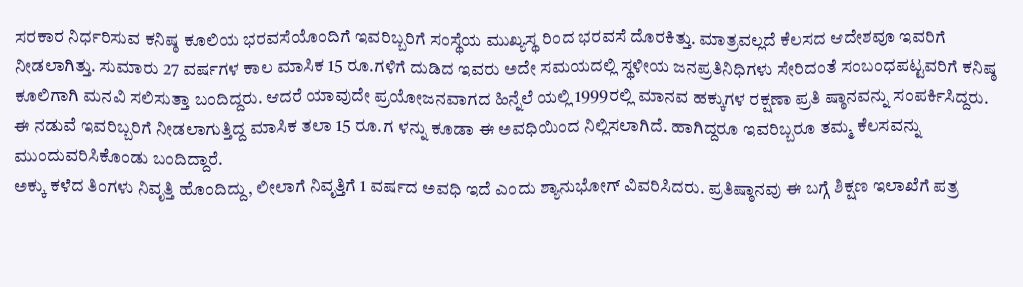ಸರಕಾರ ನಿರ್ಧರಿಸುವ ಕನಿಷ್ಠ ಕೂಲಿಯ ಭರವಸೆಯೊಂದಿಗೆ ಇವರಿಬ್ಬರಿಗೆ ಸಂಸ್ಥೆಯ ಮುಖ್ಯಸ್ಥ ರಿಂದ ಭರವಸೆ ದೊರಕಿತ್ತು. ಮಾತ್ರವಲ್ಲದೆ ಕೆಲಸದ ಆದೇಶವೂ ಇವರಿಗೆ ನೀಡಲಾಗಿತ್ತು. ಸುಮಾರು 27 ವರ್ಷಗಳ ಕಾಲ ಮಾಸಿಕ 15 ರೂ.ಗಳಿಗೆ ದುಡಿದ ಇವರು ಅದೇ ಸಮಯದಲ್ಲಿ ಸ್ಥಳೀಯ ಜನಪ್ರತಿನಿಧಿಗಳು ಸೇರಿದಂತೆ ಸಂಬಂಧಪಟ್ಟವರಿಗೆ ಕನಿಷ್ಠ ಕೂಲಿಗಾಗಿ ಮನವಿ ಸಲಿಸುತ್ತಾ ಬಂದಿದ್ದರು. ಆದರೆ ಯಾವುದೇ ಪ್ರಯೋಜನವಾಗದ ಹಿನ್ನೆಲೆ ಯಲ್ಲಿ 1999ರಲ್ಲಿ ಮಾನವ ಹಕ್ಕುಗಳ ರಕ್ಷಣಾ ಪ್ರತಿ ಷ್ಠಾನವನ್ನು ಸಂಪರ್ಕಿಸಿದ್ದರು. ಈ ನಡುವೆ ಇವರಿಬ್ಬರಿಗೆ ನೀಡಲಾಗುತ್ತಿದ್ದ ಮಾಸಿಕ ತಲಾ 15 ರೂ.ಗ ಳನ್ನು ಕೂಡಾ ಈ ಅವಧಿಯಿಂದ ನಿಲ್ಲಿಸಲಾಗಿದೆ. ಹಾಗಿದ್ದರೂ ಇವರಿಬ್ಬರೂ ತಮ್ಮ ಕೆಲಸವನ್ನು ಮುಂದುವರಿಸಿಕೊಂಡು ಬಂದಿದ್ದಾರೆ.
ಅಕ್ಕು ಕಳೆದ ತಿಂಗಳು ನಿವೃತ್ತಿ ಹೊಂದಿದ್ದು, ಲೀಲಾಗೆ ನಿವೃತ್ತಿಗೆ 1 ವರ್ಷದ ಅವಧಿ ಇದೆ ಎಂದು ಶ್ಯಾನುಭೋಗ್ ವಿವರಿಸಿದರು. ಪ್ರತಿಷ್ಠಾನವು ಈ ಬಗ್ಗೆ ಶಿಕ್ಷಣ ಇಲಾಖೆಗೆ ಪತ್ರ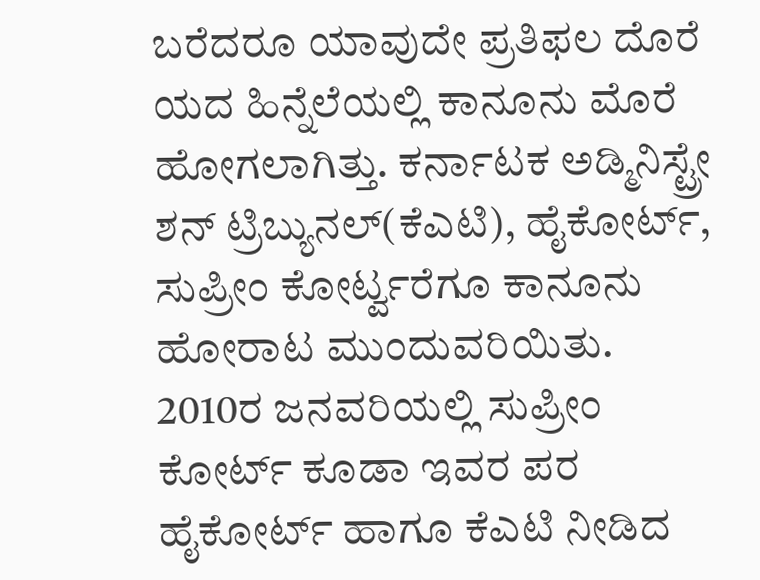ಬರೆದರೂ ಯಾವುದೇ ಪ್ರತಿಫಲ ದೊರೆ ಯದ ಹಿನ್ನೆಲೆಯಲ್ಲಿ ಕಾನೂನು ಮೊರೆ ಹೋಗಲಾಗಿತ್ತು. ಕರ್ನಾಟಕ ಅಡ್ಮಿನಿಸ್ಟ್ರೇ ಶನ್ ಟ್ರಿಬ್ಯುನಲ್(ಕೆಎಟಿ), ಹೈಕೋರ್ಟ್, ಸುಪ್ರೀಂ ಕೋರ್ಟ್ವರೆಗೂ ಕಾನೂನು ಹೋರಾಟ ಮುಂದುವರಿಯಿತು.
2010ರ ಜನವರಿಯಲ್ಲಿ ಸುಪ್ರೀಂ ಕೋರ್ಟ್ ಕೂಡಾ ಇವರ ಪರ ಹೈಕೋರ್ಟ್ ಹಾಗೂ ಕೆಎಟಿ ನೀಡಿದ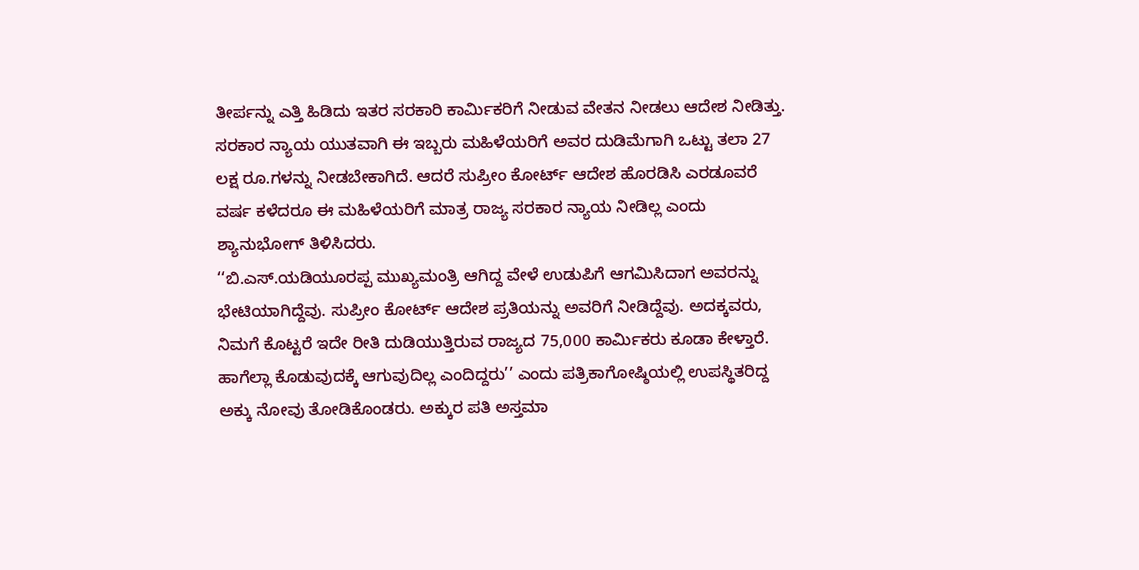ತೀರ್ಪನ್ನು ಎತ್ತಿ ಹಿಡಿದು ಇತರ ಸರಕಾರಿ ಕಾರ್ಮಿಕರಿಗೆ ನೀಡುವ ವೇತನ ನೀಡಲು ಆದೇಶ ನೀಡಿತ್ತು. ಸರಕಾರ ನ್ಯಾಯ ಯುತವಾಗಿ ಈ ಇಬ್ಬರು ಮಹಿಳೆಯರಿಗೆ ಅವರ ದುಡಿಮೆಗಾಗಿ ಒಟ್ಟು ತಲಾ 27 ಲಕ್ಷ ರೂ.ಗಳನ್ನು ನೀಡಬೇಕಾಗಿದೆ. ಆದರೆ ಸುಪ್ರೀಂ ಕೋರ್ಟ್ ಆದೇಶ ಹೊರಡಿಸಿ ಎರಡೂವರೆ ವರ್ಷ ಕಳೆದರೂ ಈ ಮಹಿಳೆಯರಿಗೆ ಮಾತ್ರ ರಾಜ್ಯ ಸರಕಾರ ನ್ಯಾಯ ನೀಡಿಲ್ಲ ಎಂದು ಶ್ಯಾನುಭೋಗ್ ತಿಳಿಸಿದರು.
‘‘ಬಿ.ಎಸ್.ಯಡಿಯೂರಪ್ಪ ಮುಖ್ಯಮಂತ್ರಿ ಆಗಿದ್ದ ವೇಳೆ ಉಡುಪಿಗೆ ಆಗಮಿಸಿದಾಗ ಅವರನ್ನು ಭೇಟಿಯಾಗಿದ್ದೆವು. ಸುಪ್ರೀಂ ಕೋರ್ಟ್ ಆದೇಶ ಪ್ರತಿಯನ್ನು ಅವರಿಗೆ ನೀಡಿದ್ದೆವು. ಅದಕ್ಕವರು, ನಿಮಗೆ ಕೊಟ್ಟರೆ ಇದೇ ರೀತಿ ದುಡಿಯುತ್ತಿರುವ ರಾಜ್ಯದ 75,000 ಕಾರ್ಮಿಕರು ಕೂಡಾ ಕೇಳ್ತಾರೆ. ಹಾಗೆಲ್ಲಾ ಕೊಡುವುದಕ್ಕೆ ಆಗುವುದಿಲ್ಲ ಎಂದಿದ್ದರು’’ ಎಂದು ಪತ್ರಿಕಾಗೋಷ್ಠಿಯಲ್ಲಿ ಉಪಸ್ಥಿತರಿದ್ದ ಅಕ್ಕು ನೋವು ತೋಡಿಕೊಂಡರು. ಅಕ್ಕುರ ಪತಿ ಅಸ್ತಮಾ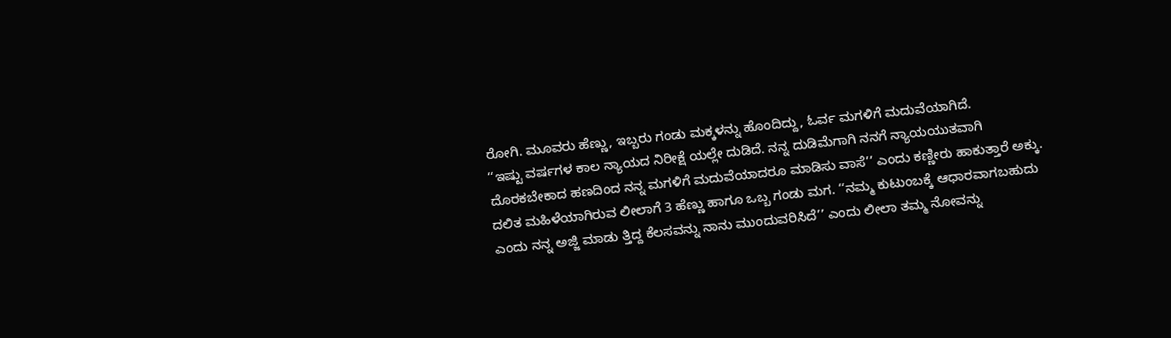ರೋಗಿ. ಮೂವರು ಹೆಣ್ಣು, ಇಬ್ಬರು ಗಂಡು ಮಕ್ಕಳನ್ನು ಹೊಂದಿದ್ದು, ಓರ್ವ ಮಗಳಿಗೆ ಮದುವೆಯಾಗಿದೆ.
‘‘ಇಷ್ಟು ವರ್ಷಗಳ ಕಾಲ ನ್ಯಾಯದ ನಿರೀಕ್ಷೆ ಯಲ್ಲೇ ದುಡಿದೆ. ನನ್ನ ದುಡಿಮೆಗಾಗಿ ನನಗೆ ನ್ಯಾಯಯುತವಾಗಿ ದೊರಕಬೇಕಾದ ಹಣದಿಂದ ನನ್ನ ಮಗಳಿಗೆ ಮದುವೆಯಾದರೂ ಮಾಡಿಸು ವಾಸೆ’’ ಎಂದು ಕಣ್ಣೀರು ಹಾಕುತ್ತಾರೆ ಅಕ್ಕು. ದಲಿತ ಮಹಿಳೆಯಾಗಿರುವ ಲೀಲಾಗೆ 3 ಹೆಣ್ಣು ಹಾಗೂ ಒಬ್ಬ ಗಂಡು ಮಗ. ‘‘ನಮ್ಮ ಕುಟುಂಬಕ್ಕೆ ಆಧಾರವಾಗಬಹುದು ಎಂದು ನನ್ನ ಅಜ್ಜಿ ಮಾಡು ತ್ತಿದ್ದ ಕೆಲಸವನ್ನು ನಾನು ಮುಂದುವರಿಸಿದೆ’’ ಎಂದು ಲೀಲಾ ತಮ್ಮ ನೋವನ್ನು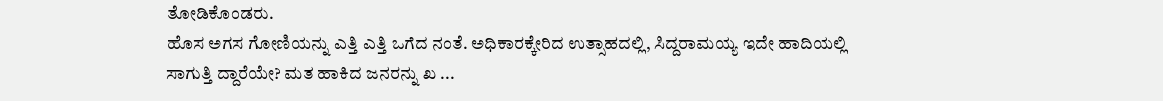ತೋಡಿಕೊಂಡರು.
ಹೊಸ ಅಗಸ ಗೋಣಿಯನ್ನು ಎತ್ತಿ ಎತ್ತಿ ಒಗೆದ ನಂತೆ. ಅಧಿಕಾರಕ್ಕೇರಿದ ಉತ್ಸಾಹದಲ್ಲಿ, ಸಿದ್ದರಾಮಯ್ಯ ಇದೇ ಹಾದಿಯಲ್ಲಿ ಸಾಗುತ್ತಿ ದ್ದಾರೆಯೇ? ಮತ ಹಾಕಿದ ಜನರನ್ನು ಖ ...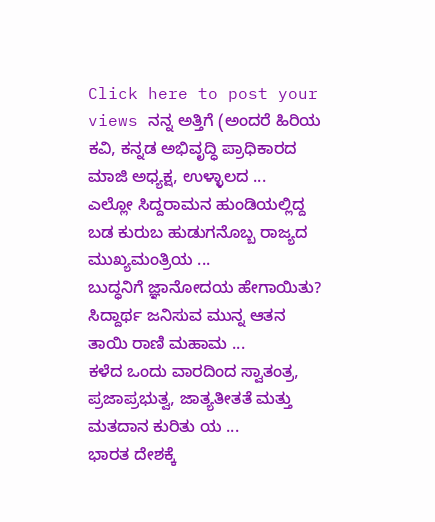Click here to post your views ನನ್ನ ಅತ್ತಿಗೆ (ಅಂದರೆ ಹಿರಿಯ ಕವಿ, ಕನ್ನಡ ಅಭಿವೃದ್ಧಿ ಪ್ರಾಧಿಕಾರದ ಮಾಜಿ ಅಧ್ಯಕ್ಷ, ಉಳ್ಳಾಲದ ...
ಎಲ್ಲೋ ಸಿದ್ದರಾಮನ ಹುಂಡಿಯಲ್ಲಿದ್ದ ಬಡ ಕುರುಬ ಹುಡುಗನೊಬ್ಬ ರಾಜ್ಯದ ಮುಖ್ಯಮಂತ್ರಿಯ ...
ಬುದ್ಧನಿಗೆ ಜ್ಞಾನೋದಯ ಹೇಗಾಯಿತು?
ಸಿದ್ದಾರ್ಥ ಜನಿಸುವ ಮುನ್ನ ಆತನ ತಾಯಿ ರಾಣಿ ಮಹಾಮ ...
ಕಳೆದ ಒಂದು ವಾರದಿಂದ ಸ್ವಾತಂತ್ರ, ಪ್ರಜಾಪ್ರಭುತ್ವ, ಜಾತ್ಯತೀತತೆ ಮತ್ತು ಮತದಾನ ಕುರಿತು ಯ ...
ಭಾರತ ದೇಶಕ್ಕೆ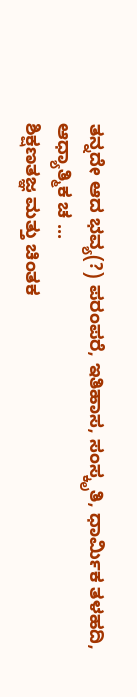ತನ್ನದೇ ಆದ ಭವ್ಯ(?) ಪರಂಪರೆ, ಇತಿಹಾಸ, ಸಂಸ್ಕೃತಿ, ಧಾರ್ಮಿಕ ತಳಹದಿ, ಆಧ್ಯಾತ್ಮಿಕ ಚ ...
ಶಿಕ್ಷಣತಜ್ಞ ಮತ್ತು ಚಿಂತಕ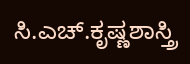ಸಿ.ಎಚ್.ಕೃಷ್ಣಶಾಸ್ತ್ರಿ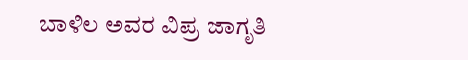ಬಾಳಿಲ ಅವರ ವಿಪ್ರ ಜಾಗೃತಿ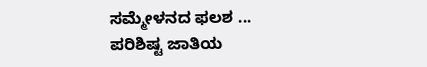ಸಮ್ಮೇಳನದ ಫಲಶ ...
ಪರಿಶಿಷ್ಟ ಜಾತಿಯ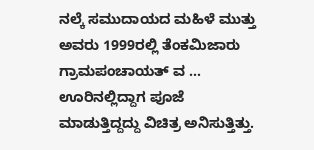ನಲ್ಕೆ ಸಮುದಾಯದ ಮಹಿಳೆ ಮುತ್ತು ಅವರು 1999ರಲ್ಲಿ ತೆಂಕಮಿಜಾರು ಗ್ರಾಮಪಂಚಾಯತ್ ವ ...
ಊರಿನಲ್ಲಿದ್ದಾಗ ಪೂಜೆ ಮಾಡುತ್ತಿದ್ದದ್ದು ವಿಚಿತ್ರ ಅನಿಸುತ್ತಿತ್ತು.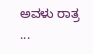ಅವಳು ರಾತ್ರ ...